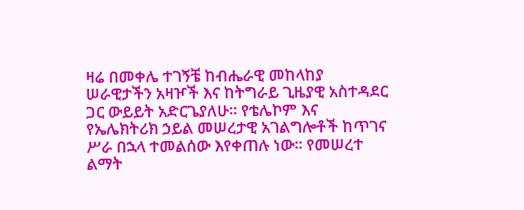ዛሬ በመቀሌ ተገኝቼ ከብሔራዊ መከላከያ ሠራዊታችን አዛዦች እና ከትግራይ ጊዜያዊ አስተዳደር ጋር ውይይት አድርጌያለሁ። የቴሌኮም እና የኤሌክትሪክ ኃይል መሠረታዊ አገልግሎቶች ከጥገና ሥራ በኋላ ተመልሰው እየቀጠሉ ነው። የመሠረተ ልማት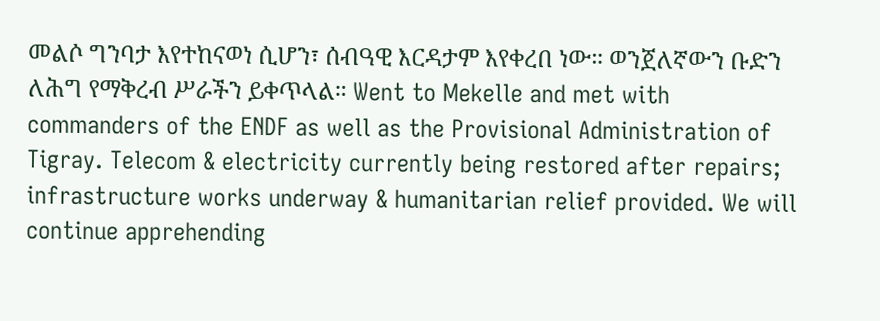መልሶ ግንባታ እየተከናወነ ሲሆን፣ ሰብዓዊ እርዳታም እየቀረበ ነው። ወንጀለኛውን ቡድን ለሕግ የማቅረብ ሥራችን ይቀጥላል። Went to Mekelle and met with commanders of the ENDF as well as the Provisional Administration of Tigray. Telecom & electricity currently being restored after repairs; infrastructure works underway & humanitarian relief provided. We will continue apprehending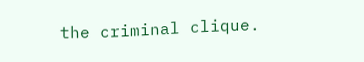the criminal clique.